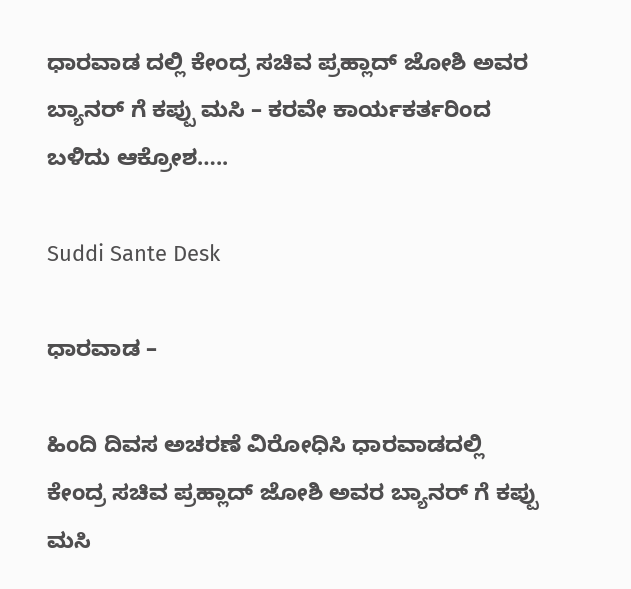ಧಾರವಾಡ ದಲ್ಲಿ ಕೇಂದ್ರ ಸಚಿವ ಪ್ರಹ್ಲಾದ್ ಜೋಶಿ ಅವರ ಬ್ಯಾನರ್ ಗೆ ಕಪ್ಪು ಮಸಿ – ಕರವೇ ಕಾರ್ಯಕರ್ತರಿಂದ ಬಳಿದು ಆಕ್ರೋಶ…..

Suddi Sante Desk

ಧಾರವಾಡ –

ಹಿಂದಿ ದಿವಸ‌ ಅಚರಣೆ ವಿರೋಧಿಸಿ ಧಾರವಾಡದಲ್ಲಿ ಕೇಂದ್ರ ಸಚಿವ ಪ್ರಹ್ಲಾದ್ ಜೋಶಿ ಅವರ ಬ್ಯಾನರ್ ಗೆ ಕಪ್ಪು ಮಸಿ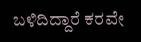ಬಳಿದಿದ್ದಾರೆ ಕರವೇ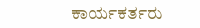ಕಾರ್ಯಕರ್ತರು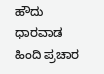ಹೌದು ಧಾರವಾಡ ಹಿಂದಿ‌ ಪ್ರಚಾರ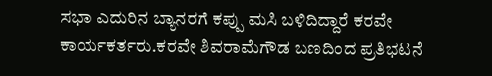ಸಭಾ ಎದುರಿನ ಬ್ಯಾನರಗೆ ಕಪ್ಪು ಮಸಿ ಬಳಿದಿದ್ದಾರೆ ಕರವೇ ಕಾರ್ಯಕರ್ತರು.ಕರವೇ ಶಿವರಾಮೆಗೌಡ ಬಣದಿಂದ ಪ್ರತಿಭಟನೆ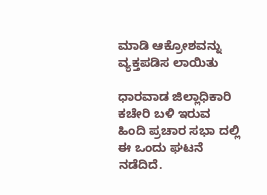ಮಾಡಿ ಆಕ್ರೋಶವನ್ನು ವ್ಯಕ್ತಪಡಿಸ ಲಾಯಿತು‌

ಧಾರವಾಡ ಜಿಲ್ಲಾಧಿಕಾರಿ ಕಚೇರಿ ಬಳಿ ಇರುವ ಹಿಂದಿ ಪ್ರಚಾರ ಸಭಾ ದಲ್ಲಿ ಈ ಒಂದು ಘಟನೆ ನಡೆದಿದೆ.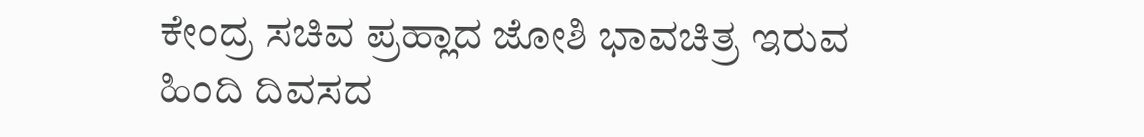ಕೇಂದ್ರ ಸಚಿವ ಪ್ರಹ್ಲಾದ ಜೋಶಿ ಭಾವಚಿತ್ರ ಇರುವ ಹಿಂದಿ‌ ದಿವಸದ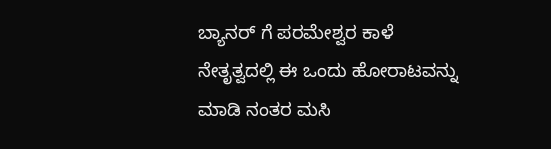ಬ್ಯಾನರ್ ಗೆ ಪರಮೇಶ್ವರ ಕಾಳೆ ನೇತೃತ್ವದಲ್ಲಿ ಈ ಒಂದು ಹೋರಾಟವನ್ನು ಮಾಡಿ ನಂತರ ಮಸಿ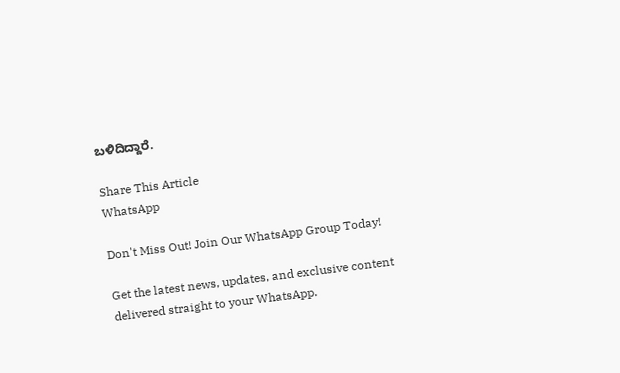ಬಳಿದಿದ್ದಾರೆ.

Share This Article
WhatsApp

Don't Miss Out! Join Our WhatsApp Group Today!

Get the latest news, updates, and exclusive content delivered straight to your WhatsApp.